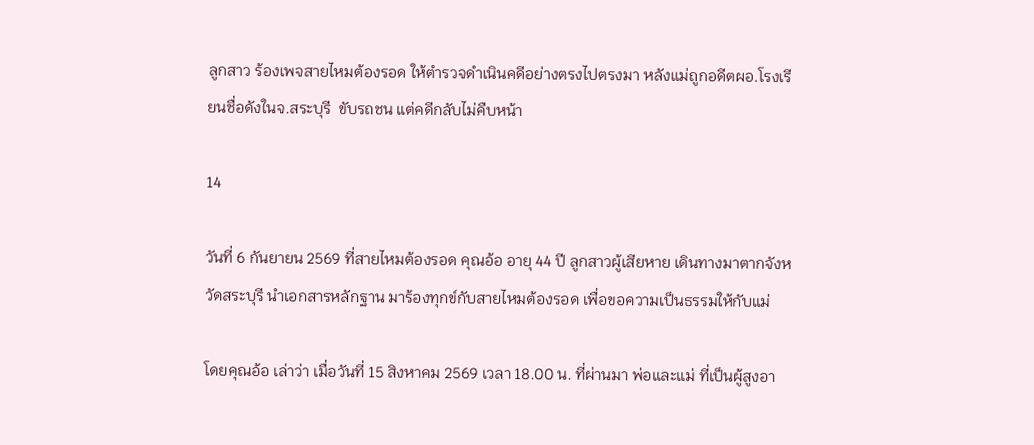ลูกสาว ร้องเพจสายไหมต้องรอด ให้ตำรวจดำเนินคดีอย่างตรงไปตรงมา หลังแม่ถูกอดีตผอ.โรงเรียนชื่อดังในจ.สระบุรี  ขับรถชน แต่คดีกลับไม่คืบหน้า

14

วันที่ 6 กันยายน 2569 ที่สายไหมต้องรอด คุณอ้อ อายุ 44 ปี ลูกสาวผู้เสียหาย เดินทางมาตากจังหวัดสระบุรี นำเอกสารหลักฐาน มาร้องทุกข์กับสายไหมต้องรอด เพื่อขอความเป็นธรรมให้กับแม่

โดยคุณอ้อ เล่าว่า เมื่อวันที่ 15 สิงหาคม 2569 เวลา 18.00 น. ที่ผ่านมา พ่อและแม่ ที่เป็นผู้สูงอา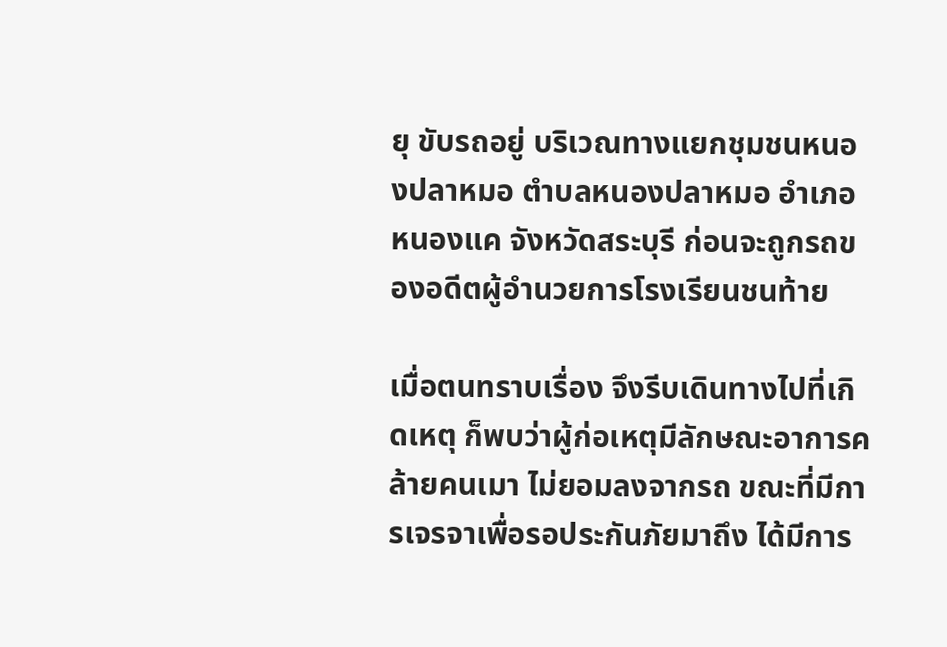ยุ ขับรถอยู่ บริเวณทางแยกชุมชนหนองปลาหมอ ตำบลหนองปลาหมอ อำเภอหนองแค จังหวัดสระบุรี ก่อนจะถูกรถของอดีตผู้อำนวยการโรงเรียนชนท้าย

เมื่อตนทราบเรื่อง จึงรีบเดินทางไปที่เกิดเหตุ ก็พบว่าผู้ก่อเหตุมีลักษณะอาการคล้ายคนเมา ไม่ยอมลงจากรถ ขณะที่มีการเจรจาเพื่อรอประกันภัยมาถึง ได้มีการ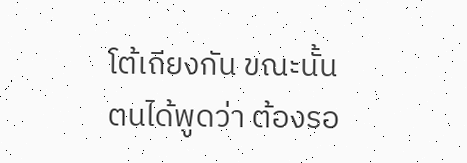โต้เถียงกัน ขณะนั้น ตนได้พูดว่า ต้องรอ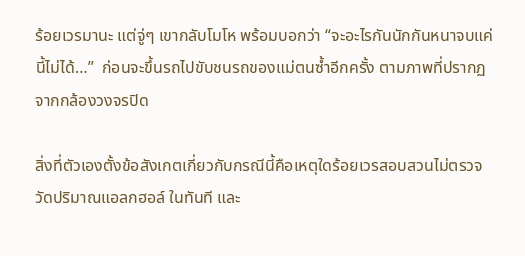ร้อยเวรมานะ แต่จู่ๆ เขากลับโมโห พร้อมบอกว่า “จะอะไรกันนักกันหนาจบแค่นี้ไม่ได้…”  ก่อนจะขึ้นรถไปขับชนรถของแม่ตนซ้ำอีกครั้ง ตามภาพที่ปรากฏจากกล้องวงจรปิด

สิ่งที่ตัวเองตั้งข้อสังเกตเกี่ยวกับกรณีนี้คือเหตุใดร้อยเวรสอบสวนไม่ตรวจวัดปริมาณแอลกฮอล์ ในทันที และ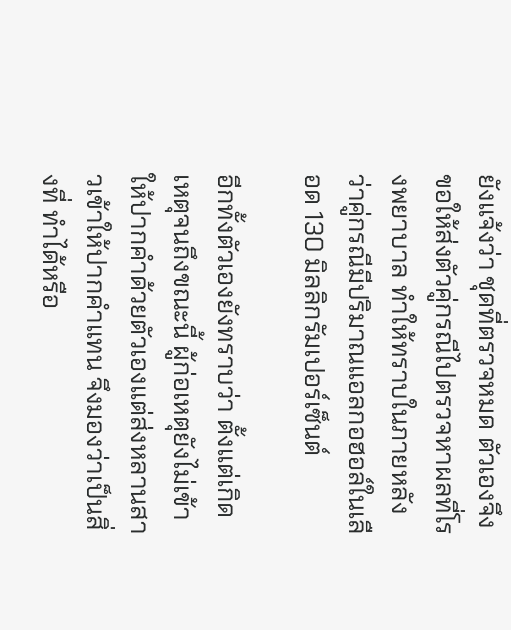ยังแจ้งว่า ชุดที่ตรวจหมด ตัวเองจึงขอให้ส่งตัวคู่กรณีไปตรวจหาผลที่โรงพยาบาล ทำให้ทราบในภายหลังว่าคู่กรณีมีปริมาณแอลกอฮอล์ในเลือด 130 มิลลิกรัมเปอร์เซ็นต์

อีกทั้งตัวเองยังทราบว่า ตั้งแต่เกิดเหตุจนถึงขณะนี้ ผู้ก่อเหตุยังไม่เข้าให้ปากคำด้วยตัวเองแต่ส่งหลานสาวเข้าให้ปากคำแทน จึงมองว่าเป็นสิ่งที่ ทำได้หรือ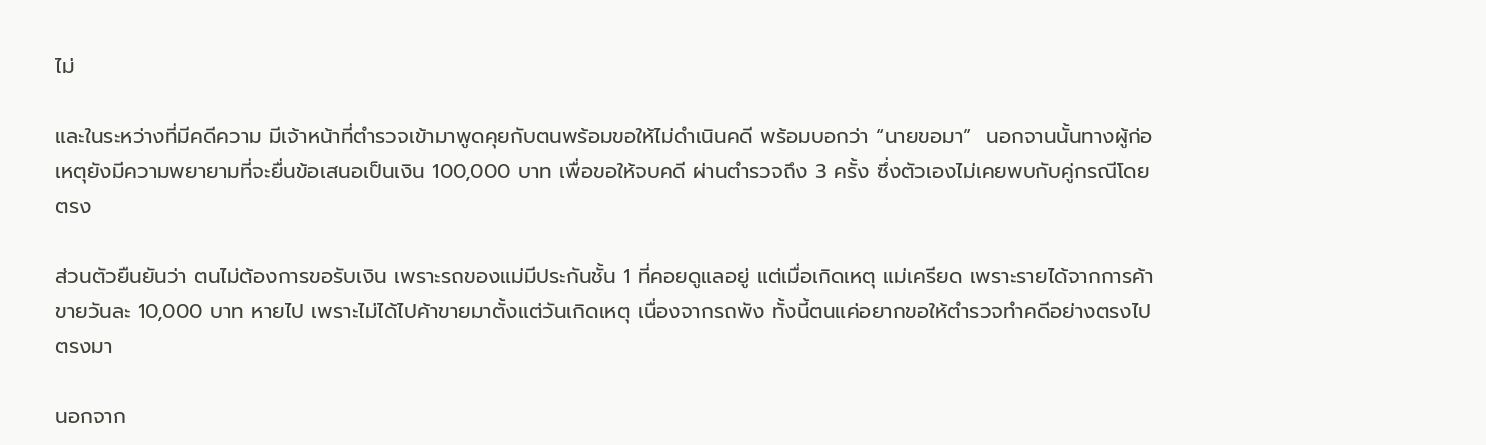ไม่

และในระหว่างที่มีคดีความ มีเจ้าหน้าที่ตำรวจเข้ามาพูดคุยกับตนพร้อมขอให้ไม่ดำเนินคดี พร้อมบอกว่า “นายขอมา”  นอกจานนั้นทางผู้ก่อเหตุยังมีความพยายามที่จะยื่นข้อเสนอเป็นเงิน 100,000 บาท เพื่อขอให้จบคดี ผ่านตำรวจถึง 3 ครั้ง ซึ่งตัวเองไม่เคยพบกับคู่กรณีโดยตรง

ส่วนตัวยืนยันว่า ตนไม่ต้องการขอรับเงิน เพราะรถของแม่มีประกันชั้น 1 ที่คอยดูแลอยู่ แต่เมื่อเกิดเหตุ แม่เครียด เพราะรายได้จากการค้าขายวันละ 10,000 บาท หายไป เพราะไม่ได้ไปค้าขายมาตั้งแต่วันเกิดเหตุ เนื่องจากรถพัง ทั้งนี้ตนแค่อยากขอให้ตำรวจทำคดีอย่างตรงไปตรงมา

นอกจาก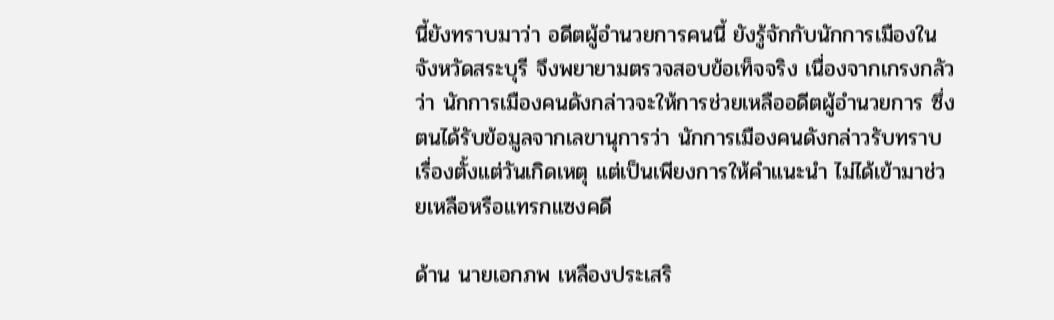นี้ยังทราบมาว่า อดีตผู้อำนวยการคนนี้ ยังรู้จักกับนักการเมืองในจังหวัดสระบุรี จึงพยายามตรวจสอบข้อเท็จจริง เนื่องจากเกรงกลัวว่า นักการเมืองคนดังกล่าวจะให้การช่วยเหลืออดีตผู้อำนวยการ ซึ่งตนได้รับข้อมูลจากเลขานุการว่า นักการเมืองคนดังกล่าวรับทราบเรื่องตั้งแต่วันเกิดเหตุ แต่เป็นเพียงการให้คำแนะนำ ไม่ได้เข้ามาช่วยเหลือหรือแทรกแซงคดี

ด้าน นายเอกภพ เหลืองประเสริ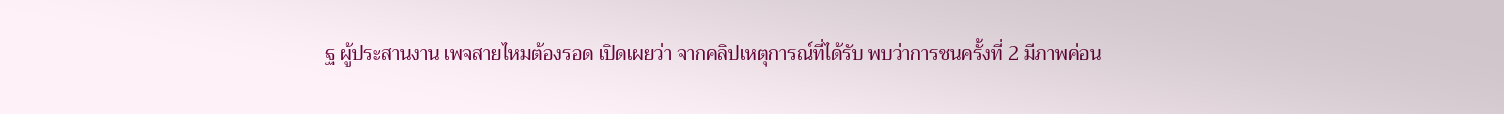ฐ ผู้ประสานงาน เพจสายไหมต้องรอด เปิดเผยว่า จากคลิปเหตุการณ์ที่ได้รับ พบว่าการชนครั้งที่ 2 มีภาพค่อน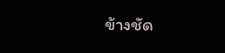ข้างชัด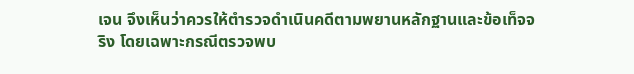เจน จึงเห็นว่าควรให้ตำรวจดำเนินคดีตามพยานหลักฐานและข้อเท็จจริง โดยเฉพาะกรณีตรวจพบ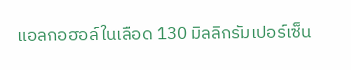แอลกอฮอล์ในเลือด 130 มิลลิกรัมเปอร์เซ็น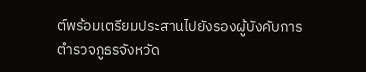ต์พร้อมเตรียมประสานไปยังรองผู้บังคับการตำรวจภูธรจังหวัด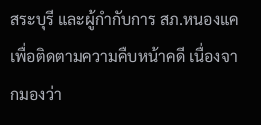สระบุรี และผู้กำกับการ สภ.หนองแค เพื่อติดตามความคืบหน้าคดี เนื่องจากมองว่า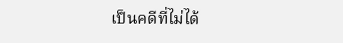เป็นคดีที่ไม่ได้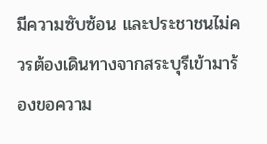มีความซับซ้อน และประชาชนไม่ควรต้องเดินทางจากสระบุรีเข้ามาร้องขอความ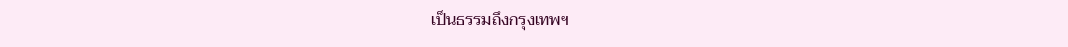เป็นธรรมถึงกรุงเทพฯ